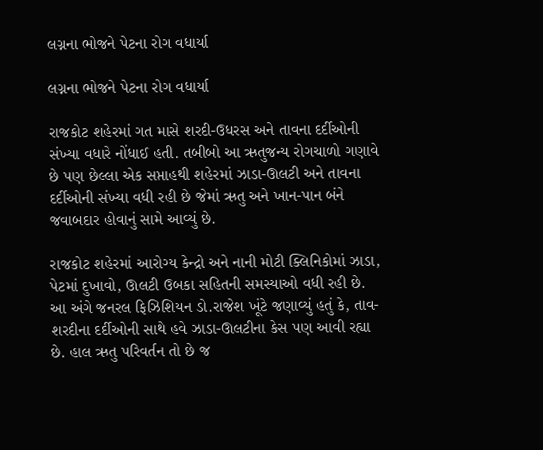લગ્નના ભોજને પેટના રોગ વધાર્યા

લગ્નના ભોજને પેટના રોગ વધાર્યા

રાજકોટ શહેરમાં ગત માસે શરદી-ઉધરસ અને તાવના દર્દીઓની સંખ્યા વધારે નોંધાઈ હતી. તબીબો આ ઋતુજન્ય રોગચાળો ગણાવે છે પણ છેલ્લા એક સપ્તાહથી શહેરમાં ઝાડા-ઊલટી અને તાવના દર્દીઓની સંખ્યા વધી રહી છે જેમાં ઋતુ અને ખાન-પાન બંને જવાબદાર હોવાનું સામે આવ્યું છે.

રાજકોટ શહેરમાં આરોગ્ય કેન્દ્રો અને નાની મોટી ક્લિનિકોમાં ઝાડા, પેટમાં દુખાવો, ઊલટી ઉબકા સહિતની સમસ્યાઓ વધી રહી છે. આ અંગે જનરલ ફિઝિશિયન ડો.રાજેશ ખૂંટે જણાવ્યું હતું કે, તાવ-શરદીના દર્દીઓની સાથે હવે ઝાડા-ઊલટીના કેસ પણ આવી રહ્યા છે. હાલ ઋતુ પરિવર્તન તો છે જ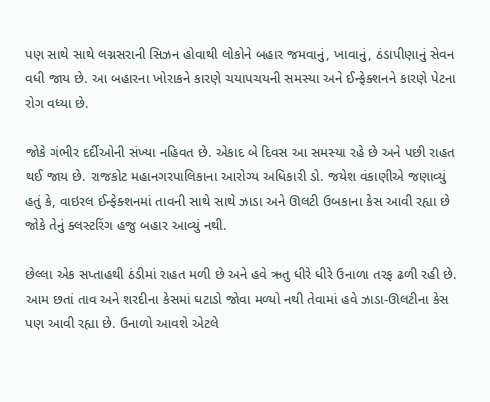પણ સાથે સાથે લગ્નસરાની સિઝન હોવાથી લોકોને બહાર જમવાનું, ખાવાનું, ઠંડાપીણાનું સેવન વધી જાય છે. આ બહારના ખોરાકને કારણે ચયાપચયની સમસ્યા અને ઈન્ફેક્શનને કારણે પેટના રોગ વધ્યા છે.

જોકે ગંભીર દર્દીઓની સંખ્યા નહિવત છે. એકાદ બે દિવસ આ સમસ્યા રહે છે અને પછી રાહત થઈ જાય છે. રાજકોટ મહાનગરપાલિકાના આરોગ્ય અધિકારી ડો. જયેશ વંકાણીએ જણાવ્યું હતું કે, વાઇરલ ઈન્ફેક્શનમાં તાવની સાથે સાથે ઝાડા અને ઊલટી ઉબકાના કેસ આવી રહ્યા છે જોકે તેનું ક્લસ્ટરિંગ હજુ બહાર આવ્યું નથી.

છેલ્લા એક સપ્તાહથી ઠંડીમાં રાહત મળી છે અને હવે ઋતુ ધીરે ધીરે ઉનાળા તરફ ઢળી રહી છે. આમ છતાં તાવ અને શરદીના કેસમાં ઘટાડો જોવા મળ્યો નથી તેવામાં હવે ઝાડા-ઊલટીના કેસ પણ આવી રહ્યા છે. ઉનાળો આવશે એટલે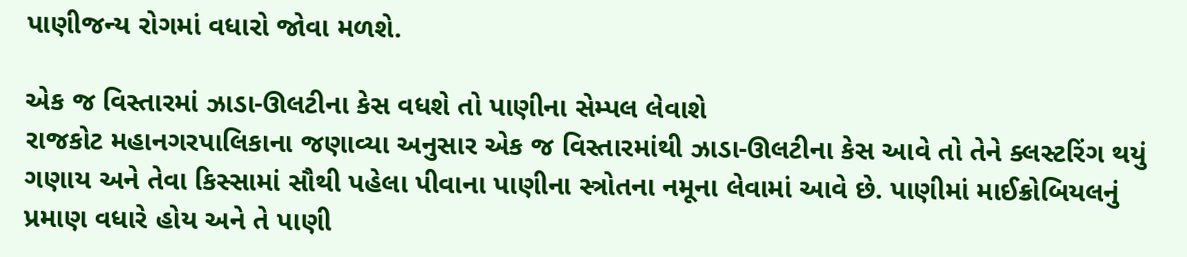પાણીજન્ય રોગમાં વધારો જોવા મળશે.

એક જ વિસ્તારમાં ઝાડા-ઊલટીના કેસ વધશે તો પાણીના સેમ્પલ લેવાશે
રાજકોટ મહાનગરપાલિકાના જણાવ્યા અનુસાર એક જ વિસ્તારમાંથી ઝાડા-ઊલટીના કેસ આવે તો તેને ક્લસ્ટરિંગ થયું ગણાય અને તેવા કિસ્સામાં સૌથી પહેલા પીવાના પાણીના સ્ત્રોતના નમૂના લેવામાં આવે છે. પાણીમાં માઈક્રોબિયલનું પ્રમાણ વધારે હોય અને તે પાણી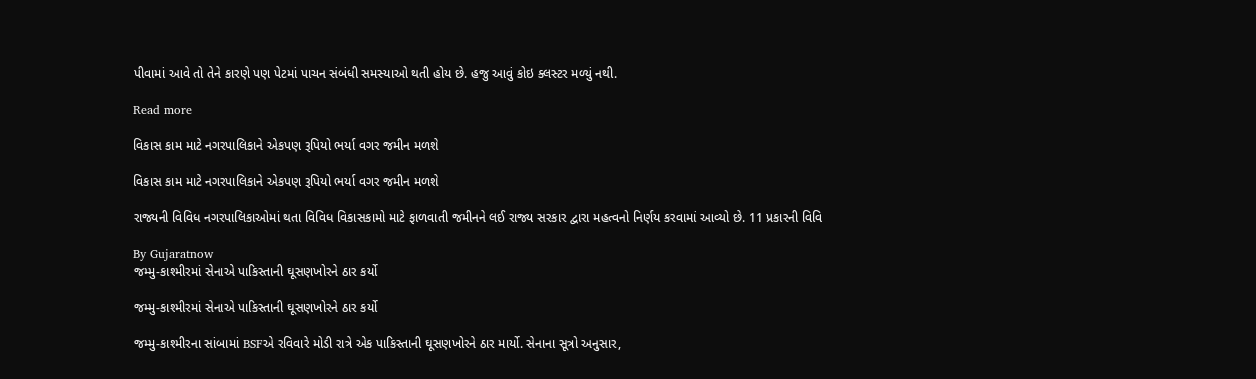પીવામાં આવે તો તેને કારણે પણ પેટમાં પાચન સંબંધી સમસ્યાઓ થતી હોય છે. હજુ આવું કોઇ ક્લસ્ટર મળ્યું નથી.

Read more

વિકાસ કામ માટે નગરપાલિકાને એકપણ રૂપિયો ભર્યા વગર જમીન મળશે

વિકાસ કામ માટે નગરપાલિકાને એકપણ રૂપિયો ભર્યા વગર જમીન મળશે

રાજ્યની વિવિધ નગરપાલિકાઓમાં થતા વિવિધ વિકાસકામો માટે ફાળવાતી જમીનને લઈ રાજ્ય સરકાર દ્વારા મહત્વનો નિર્ણય કરવામાં આવ્યો છે. 11 પ્રકારની વિવિ

By Gujaratnow
જમ્મુ-કાશ્મીરમાં સેનાએ પાકિસ્તાની ઘૂસણખોરને ઠાર કર્યો

જમ્મુ-કાશ્મીરમાં સેનાએ પાકિસ્તાની ઘૂસણખોરને ઠાર કર્યો

જમ્મુ-કાશ્મીરના સાંબામાં BSFએ રવિવારે મોડી રાત્રે એક પાકિસ્તાની ઘૂસણખોરને ઠાર માર્યો. સેનાના સૂત્રો અનુસાર,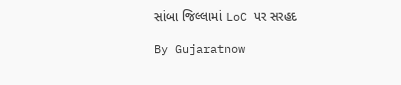સાંબા જિલ્લામાં LoC પર સરહદ

By Gujaratnow